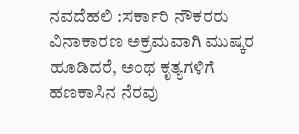ನವದೆಹಲಿ :ಸರ್ಕಾರಿ ನೌಕರರು ವಿನಾಕಾರಣ ಅಕ್ರಮವಾಗಿ ಮುಷ್ಕರ ಹೂಡಿದರೆ, ಅಂಥ ಕೃತ್ಯಗಳಿಗೆ ಹಣಕಾಸಿನ ನೆರವು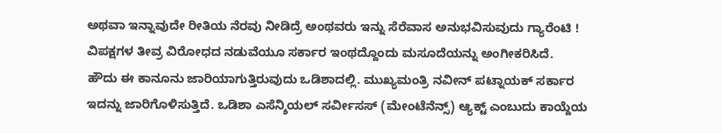ಅಥವಾ ಇನ್ನಾವುದೇ ರೀತಿಯ ನೆರವು ನೀಡಿದ್ರೆ ಅಂಥವರು ಇನ್ನು ಸೆರೆವಾಸ ಅನುಭವಿಸುವುದು ಗ್ಯಾರೆಂಟಿ ! ವಿಪಕ್ಷಗಳ ತೀವ್ರ ವಿರೋಧದ ನಡುವೆಯೂ ಸರ್ಕಾರ ಇಂಥದ್ದೊಂದು ಮಸೂದೆಯನ್ನು ಅಂಗೀಕರಿಸಿದೆ.
ಹೌದು ಈ ಕಾನೂನು ಜಾರಿಯಾಗುತ್ತಿರುವುದು ಒಡಿಶಾದಲ್ಲಿ. ಮುಖ್ಯಮಂತ್ರಿ ನವೀನ್ ಪಟ್ನಾಯಕ್ ಸರ್ಕಾರ ಇದನ್ನು ಜಾರಿಗೊಳಿಸುತ್ತಿದೆ. ಒಡಿಶಾ ಎಸೆನ್ಶಿಯಲ್ ಸರ್ವೀಸಸ್ (ಮೇಂಟೆನೆನ್ಸ್) ಆ್ಯಕ್ಟ್ ಎಂಬುದು ಕಾಯ್ದೆಯ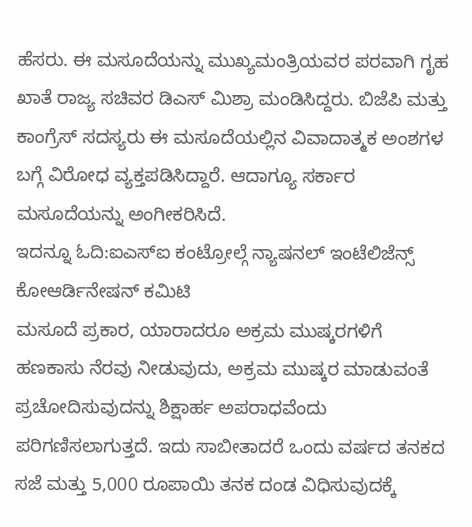ಹೆಸರು. ಈ ಮಸೂದೆಯನ್ನು ಮುಖ್ಯಮಂತ್ರಿಯವರ ಪರವಾಗಿ ಗೃಹ ಖಾತೆ ರಾಜ್ಯ ಸಚಿವರ ಡಿಎಸ್ ಮಿಶ್ರಾ ಮಂಡಿಸಿದ್ದರು. ಬಿಜೆಪಿ ಮತ್ತು ಕಾಂಗ್ರೆಸ್ ಸದಸ್ಯರು ಈ ಮಸೂದೆಯಲ್ಲಿನ ವಿವಾದಾತ್ಮಕ ಅಂಶಗಳ ಬಗ್ಗೆ ವಿರೋಧ ವ್ಯಕ್ತಪಡಿಸಿದ್ದಾರೆ. ಆದಾಗ್ಯೂ ಸರ್ಕಾರ ಮಸೂದೆಯನ್ನು ಅಂಗೀಕರಿಸಿದೆ.
ಇದನ್ನೂ ಓದಿ:ಐಎಸ್ಐ ಕಂಟ್ರೋಲ್ಗೆ ನ್ಯಾಷನಲ್ ಇಂಟೆಲಿಜೆನ್ಸ್ ಕೋಆರ್ಡಿನೇಷನ್ ಕಮಿಟಿ
ಮಸೂದೆ ಪ್ರಕಾರ, ಯಾರಾದರೂ ಅಕ್ರಮ ಮುಷ್ಕರಗಳಿಗೆ ಹಣಕಾಸು ನೆರವು ನೀಡುವುದು, ಅಕ್ರಮ ಮುಷ್ಕರ ಮಾಡುವಂತೆ ಪ್ರಚೋದಿಸುವುದನ್ನು ಶಿಕ್ಷಾರ್ಹ ಅಪರಾಧವೆಂದು ಪರಿಗಣಿಸಲಾಗುತ್ತದೆ. ಇದು ಸಾಬೀತಾದರೆ ಒಂದು ವರ್ಷದ ತನಕದ ಸಜೆ ಮತ್ತು 5,000 ರೂಪಾಯಿ ತನಕ ದಂಡ ವಿಧಿಸುವುದಕ್ಕೆ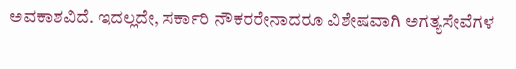ಅವಕಾಶವಿದೆ. ಇದಲ್ಲದೇ, ಸರ್ಕಾರಿ ನೌಕರರೇನಾದರೂ ವಿಶೇಷವಾಗಿ ಅಗತ್ಯಸೇವೆಗಳ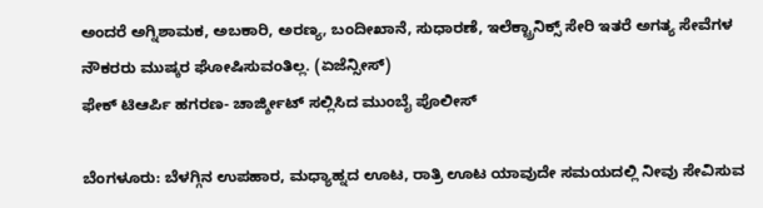ಅಂದರೆ ಅಗ್ನಿಶಾಮಕ, ಅಬಕಾರಿ, ಅರಣ್ಯ, ಬಂದೀಖಾನೆ, ಸುಧಾರಣೆ, ಇಲೆಕ್ಟ್ರಾನಿಕ್ಸ್ ಸೇರಿ ಇತರೆ ಅಗತ್ಯ ಸೇವೆಗಳ ನೌಕರರು ಮುಷ್ಕರ ಘೋಷಿಸುವಂತಿಲ್ಲ. (ಏಜೆನ್ಸೀಸ್)
ಫೇಕ್ ಟಿಆರ್ಪಿ ಹಗರಣ- ಚಾರ್ಜ್ಶೀಟ್ ಸಲ್ಲಿಸಿದ ಮುಂಬೈ ಪೊಲೀಸ್

ಬೆಂಗಳೂರು: ಬೆಳಗ್ಗಿನ ಉಪಹಾರ, ಮಧ್ಯಾಹ್ನದ ಊಟ, ರಾತ್ರಿ ಊಟ ಯಾವುದೇ ಸಮಯದಲ್ಲಿ ನೀವು ಸೇವಿಸುವ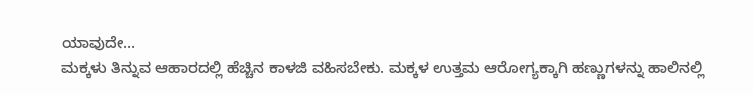ಯಾವುದೇ…
ಮಕ್ಕಳು ತಿನ್ನುವ ಆಹಾರದಲ್ಲಿ ಹೆಚ್ಚಿನ ಕಾಳಜಿ ವಹಿಸಬೇಕು. ಮಕ್ಕಳ ಉತ್ತಮ ಆರೋಗ್ಯಕ್ಕಾಗಿ ಹಣ್ಣುಗಳನ್ನು ಹಾಲಿನಲ್ಲಿ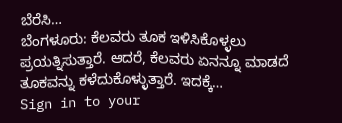ಬೆರೆಸಿ…
ಬೆಂಗಳೂರು: ಕೆಲವರು ತೂಕ ಇಳಿಸಿಕೊಳ್ಳಲು ಪ್ರಯತ್ನಿಸುತ್ತಾರೆ. ಆದರೆ, ಕೆಲವರು ಏನನ್ನೂ ಮಾಡದೆ ತೂಕವನ್ನು ಕಳೆದುಕೊಳ್ಳುತ್ತಾರೆ. ಇದಕ್ಕೆ…
Sign in to your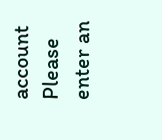account
Please enter an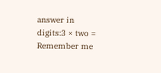answer in digits:3 × two =
Remember me